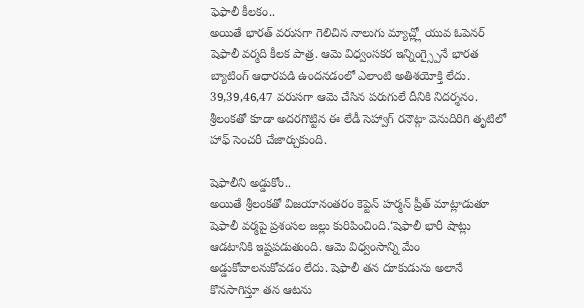ఫెఫాలీ కీలకం..
అయితే భారత్ వరుసగా గెలిచిన నాలుగు మ్యాచ్ల్లో యువ ఓపెనర్ షెఫాలీ వర్మది కీలక పాత్ర. ఆమె విధ్వంసకర ఇన్నింగ్స్పైనే భారత బ్యాటింగ్ ఆధారపడి ఉందనడంలో ఎలాంటి అతిశయోక్తి లేదు. 39,39,46,47 వరుసగా ఆమె చేసిన పరుగులే దీనికి నిదర్శనం. శ్రీలంకతో కూడా అదరగొట్టిన ఈ లేడీ సెహ్వాగ్ రనౌట్గా వెనుదిరిగి తృటిలో హాఫ్ సెంచరీ చేజార్చుకుంది.

షెఫాలీని అడ్డుకోం..
అయితే శ్రీలంకతో విజయానంతరం కెప్టెన్ హర్మన్ ప్రీత్ మాట్లాడుతూ షెఫాలీ వర్మపై ప్రశంసల జల్లు కురిపించింది.‘షెఫాలీ భారీ షాట్లు ఆడటానికి ఇష్టపడుతుంది. ఆమె విధ్వంసాన్ని మేం అడ్డుకోవాలనుకోవడం లేదు. షెఫాలీ తన దూకుడును అలానే కొనసాగిస్తూ తన ఆటను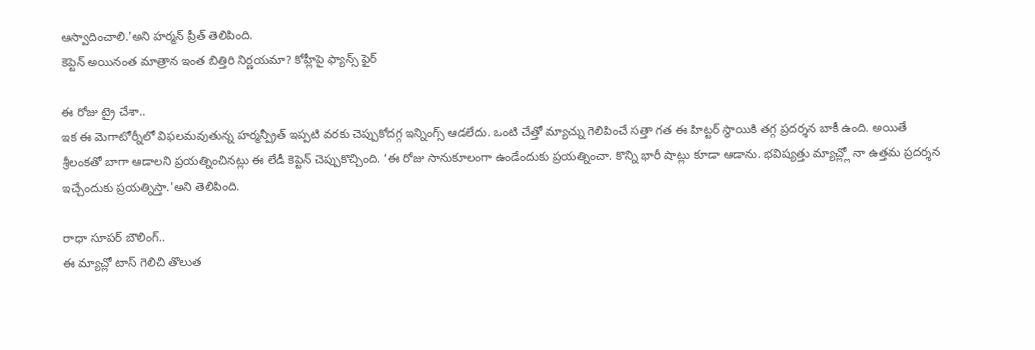ఆస్వాదించాలి.'అని హర్మన్ ప్రీత్ తెలిపింది.
కెప్టెన్ అయినంత మాత్రాన ఇంత బిత్తిరి నిర్ణయమా? కోహ్లీపై ఫ్యాన్స్ ఫైర్

ఈ రోజు ట్రై చేశా..
ఇక ఈ మెగాటోర్నీలో విఫలమవుతున్న హర్మన్ప్రీత్ ఇప్పటి వరకు చెప్పుకోదగ్గ ఇన్నింగ్స్ ఆడలేదు. ఒంటి చేత్తో మ్యాచ్ను గెలిపించే సత్తా గత ఈ హిట్టర్ స్థాయికి తగ్గ ప్రదర్శన బాకీ ఉంది. అయితే శ్రీలంకతో బాగా ఆడాలని ప్రయత్నించినట్లు ఈ లేడీ కెప్టెన్ చెప్పుకొచ్చింది. ‘ఈ రోజు సానుకూలంగా ఉండేందుకు ప్రయత్నించా. కొన్ని భారీ షాట్లు కూడా ఆడాను. భవిష్యత్తు మ్యాచ్ల్లో నా ఉత్తమ ప్రదర్శన ఇచ్చేందుకు ప్రయత్నిస్తా.'అని తెలిపింది.

రాధా సూపర్ బౌలింగ్..
ఈ మ్యాచ్లో టాస్ గెలిచి తొలుత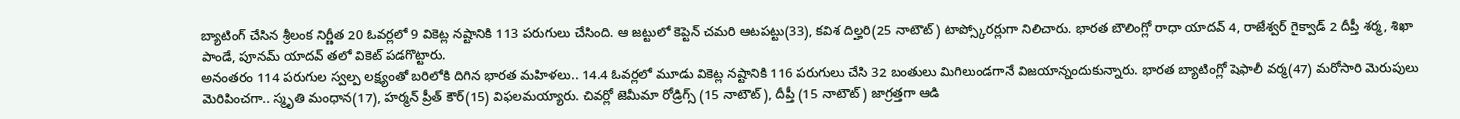బ్యాటింగ్ చేసిన శ్రీలంక నిర్ణీత 20 ఓవర్లలో 9 వికెట్ల నష్టానికి 113 పరుగులు చేసింది. ఆ జట్టులో కెప్టెన్ చమరి ఆటపట్టు(33), కవిశ దిల్హరి(25 నాటౌట్) టాప్స్కోరర్లుగా నిలిచారు. భారత బౌలింగ్లో రాధా యాదవ్ 4, రాజేశ్వర్ గైక్వాడ్ 2 దీప్తీ శర్మ, శిఖా పాండే, పూనమ్ యాదవ్ తలో వికెట్ పడగొట్టారు.
అనంతరం 114 పరుగుల స్వల్ప లక్ష్యంతో బరిలోకి దిగిన భారత మహిళలు.. 14.4 ఓవర్లలో మూడు వికెట్ల నష్టానికి 116 పరుగులు చేసి 32 బంతులు మిగిలుండగానే విజయాన్నందుకున్నారు. భారత బ్యాటింగ్లో షెఫాలీ వర్మ(47) మరోసారి మెరుపులు మెరిపించగా.. స్మృతి మంధాన(17), హర్మన్ ప్రీత్ కౌర్(15) విఫలమయ్యారు. చివర్లో జెమీమా రోడ్రిగ్స్ (15 నాటౌట్), దీప్తీ (15 నాటౌట్) జాగ్రత్తగా ఆడి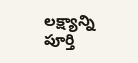లక్ష్యాన్ని పూర్తి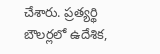చేశారు. ప్రత్యర్థి బౌలర్లలో ఉదేశిక,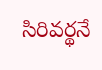సిరివర్థనే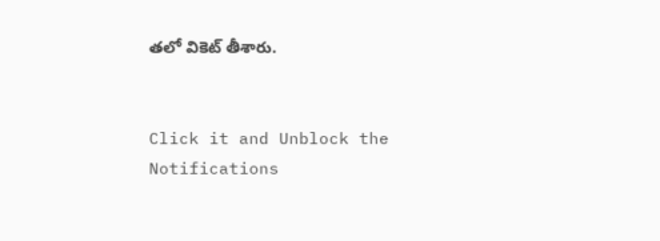తలో వికెట్ తీశారు.


Click it and Unblock the Notifications